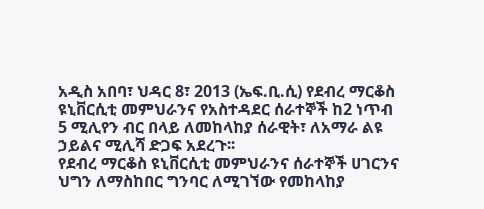አዲስ አበባ፣ ህዳር 8፣ 2013 (ኤፍ.ቢ.ሲ) የደብረ ማርቆስ ዩኒቨርሲቲ መምህራንና የአስተዳደር ሰራተኞች ከ2 ነጥብ 5 ሚሊየን ብር በላይ ለመከላከያ ሰራዊት፣ ለአማራ ልዩ ኃይልና ሚሊሻ ድጋፍ አደረጉ፡፡
የደብረ ማርቆስ ዩኒቨርሲቲ መምህራንና ሰራተኞች ሀገርንና ህግን ለማስከበር ግንባር ለሚገኘው የመከላከያ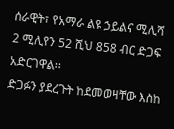ሰራዊት፣ የአማራ ልዩ ኃይልና ሚሊሻ 2 ሚሊየን 52 ሺህ 858 ብር ድጋፍ አድርገዋል፡፡
ድጋፉን ያደረጉት ከደመወዛቸው እስከ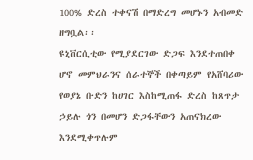100% ድረስ ተቀናሽ በማድረግ መሆኑን አብመድ ዘግቧል፡፡
ዩኒቨርሲቲው የሚያደርገው ድጋፍ እንደተጠበቀ ሆኖ መምህራንና ሰራተኞች በቀጣይም የአሸባሪው የወያኔ ቡድን ከሀገር እስከሚጠፋ ድረስ ከጸጥታ ኃይሉ ጎን በመሆን ድጋፋቸውን አጠናክረው እንደሚቀጥሉም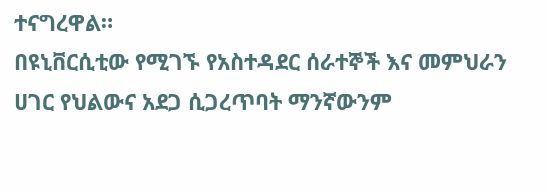ተናግረዋል።
በዩኒቨርሲቲው የሚገኙ የአስተዳደር ሰራተኞች እና መምህራን ሀገር የህልውና አደጋ ሲጋረጥባት ማንኛውንም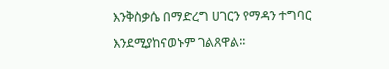እንቅስቃሴ በማድረግ ሀገርን የማዳን ተግባር እንደሚያከናወኑም ገልጸዋል፡፡